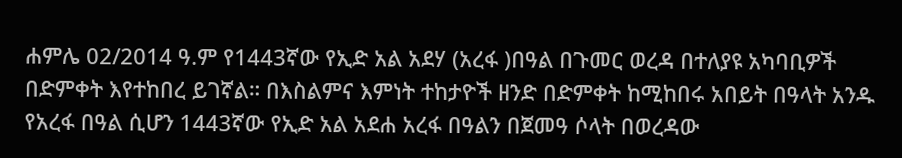ሐምሌ 02/2014 ዓ.ም የ1443ኛው የኢድ አል አደሃ (አረፋ )በዓል በጉመር ወረዳ በተለያዩ አካባቢዎች በድምቀት እየተከበረ ይገኛል። በእስልምና እምነት ተከታዮች ዘንድ በድምቀት ከሚከበሩ አበይት በዓላት አንዱ የአረፋ በዓል ሲሆን 1443ኛው የኢድ አል አደሐ አረፋ በዓልን በጀመዓ ሶላት በወረዳው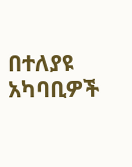በተለያዩ አካባቢዎች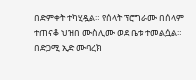በድምቀት ተካሂዷል። የሰላት ፕሮግራሙ በሰላም ተጠናቆ ህዝበ ሙስሊሙ ወደ ቤቱ ተመልሷል። በድጋሚ ኢድ ሙባረክ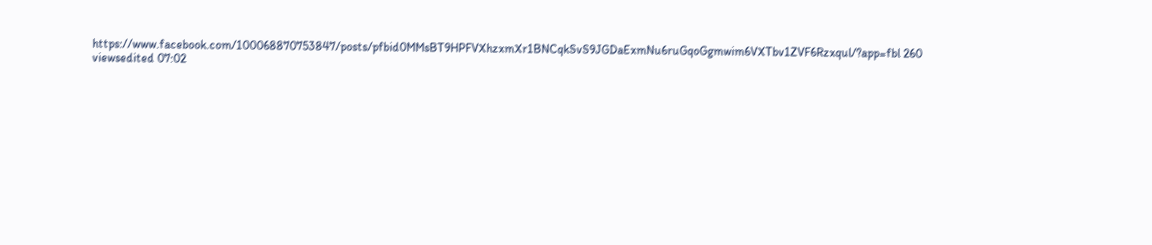https://www.facebook.com/100068870753847/posts/pfbid0MMsBT9HPFVXhzxmXr1BNCqkSvS9JGDaExmNu6ruGqoGgmwim6VXTbv1ZVF6Rzxqul/?app=fbl 260 viewsedited 07:02